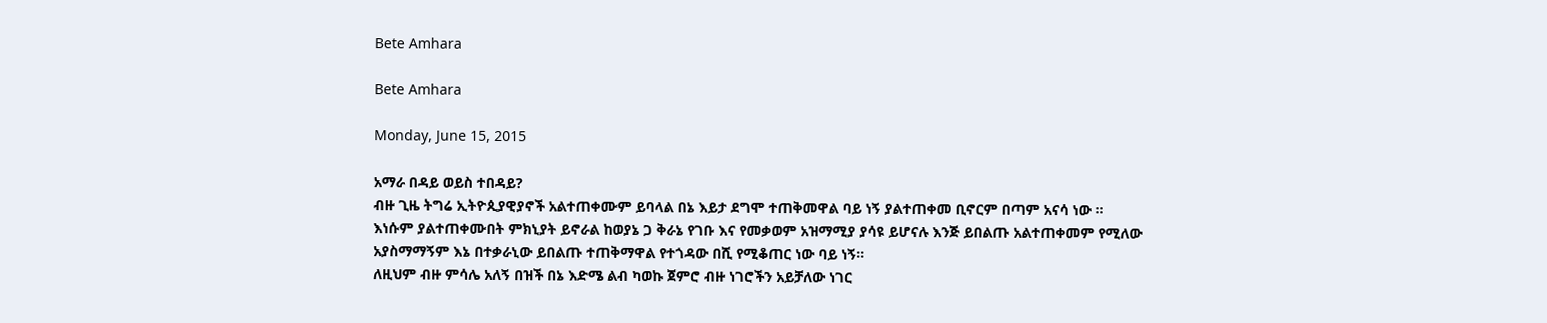Bete Amhara

Bete Amhara

Monday, June 15, 2015

አማራ በዳይ ወይስ ተበዳይ?
ብዙ ጊዜ ትግሬ ኢትዮጲያዊያኖች አልተጠቀሙም ይባላል በኔ እይታ ደግሞ ተጠቅመዋል ባይ ነኝ ያልተጠቀመ ቢኖርም በጣም አናሳ ነው ።
እነሱም ያልተጠቀሙበት ምክኒያት ይኖራል ከወያኔ ጋ ቅራኔ የገቡ እና የመቃወም አዝማሚያ ያሳዩ ይሆናሉ እንጅ ይበልጡ አልተጠቀመም የሚለው አያስማማኝም እኔ በተቃራኒው ይበልጡ ተጠቅማዋል የተጎዳው በሺ የሚቆጠር ነው ባይ ነኝ።
ለዚህም ብዙ ምሳሌ አለኝ በዝች በኔ እድሜ ልብ ካወኩ ጀምሮ ብዙ ነገሮችን አይቻለው ነገር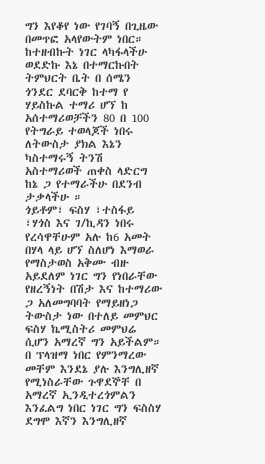ግን እየቆየ ነው የገባኝ በጊዜው በመጥፎ አላየውትም ነበር።
ከተዘብኩት ነገር ላካፋላችሁ ወደድኩ እኔ በተማርኩበት ትምህርት ቤት በ ሰሜን ጎንደር ደባርቅ ከተማ የ ሃይስኩል ተማሪ ሆኘ ከ አሰተማሪወቻችን 80 በ 100 የትግራይ ተወላጆች ነበሩ ለትውስታ ያክል እኔን ካስተማሩኝ ትንሽ አስተማሪወች ጠቀስ ላድርግ ከኔ ጋ የተማራችሁ በደንብ ታቃላችሁ ።
ጎይቶም፣ ፍስሃ ፣ተስፋይ ፣ሃጎስ እና ገ/ኪዳን ነበሩ የረሳዋቸሁም አሉ ከ6 አመት በሃላ ላይ ሆኘ ስለሆነ እማወራ የማስታወስ አቅሙ ብዙ አይደለም ነገር ግን የነበራቸው የዘረኝነት በሽታ እና ከተማሪው ጋ አለመግባባት የማይዘነጋ ትውስታ ነው በተለይ መምህር ፍስሃ ኬሚስትሪ መምህሬ ሲሆን አማረኛ ግን አይችልም።
በ ፕላዝማ ነበር የምንማረው መቸም እንደኔ ያሉ እንግሊዘኛ የሚነስራቸው ጉዋደኞቸ በ አማረኛ ኢንዲተረጎምልን እንፈልግ ነበር ነገር ግን ፍስስሃ ደግሞ እኛን እንግሊዘኛ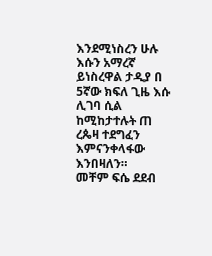እንደሚነስረን ሁሉ እሱን አማረኛ ይነስረዋል ታዲያ በ 5ኛው ክፍለ ጊዜ እሱ ሊገባ ሲል ከሚከታተሉት ጠ ረጴዛ ተደግፈን እምናንቀላፋው እንበዛለን።
መቸም ፍሴ ደደብ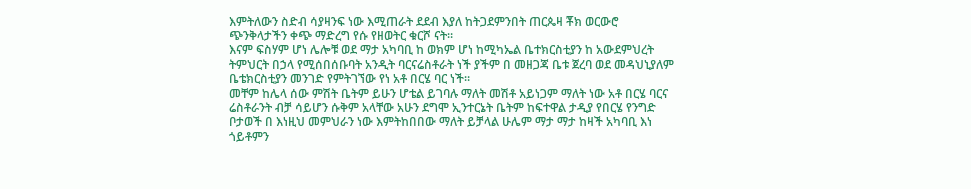እምትለውን ስድብ ሳያዛንፍ ነው እሚጠራት ደደብ እያለ ከትጋደምንበት ጠርጴዛ ቾክ ወርውሮ ጭንቅላታችን ቀጭ ማድረግ የሱ የዘወትር ቁርሾ ናት።
እናም ፍስሃም ሆነ ሌሎቹ ወደ ማታ አካባቢ ከ ወክም ሆነ ከሚካኤል ቤተክርስቲያን ከ አውደምህረት ትምህርት በኃላ የሚሰበሰቡባት አንዲት ባርናሬስቶራት ነች ያችም በ መዘጋጃ ቤቱ ጀረባ ወደ መዳህኒያለም ቤቴክርስቲያን መንገድ የምትገኘው የነ አቶ በርሄ ባር ነች።
መቸም ከሌላ ሰው ምሽት ቤትም ይሁን ሆቴል ይገባሉ ማለት መሽቶ አይነጋም ማለት ነው አቶ በርሄ ባርና ሬስቶራንት ብቻ ሳይሆን ሱቅም አላቸው አሁን ደግሞ ኢንተርኔት ቤትም ከፍተዋል ታዲያ የበርሄ የንግድ ቦታወች በ እነዚህ መምህራን ነው እምትከበበው ማለት ይቻላል ሁሌም ማታ ማታ ከዛች አካባቢ እነ ጎይቶምን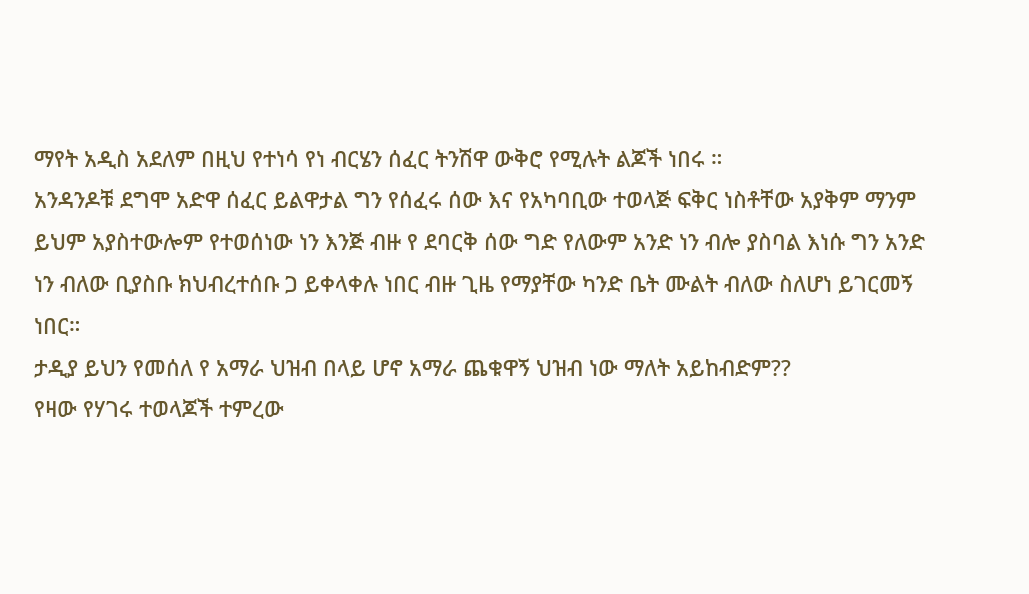ማየት አዲስ አደለም በዚህ የተነሳ የነ ብርሄን ሰፈር ትንሽዋ ውቅሮ የሚሉት ልጆች ነበሩ ።
አንዳንዶቹ ደግሞ አድዋ ሰፈር ይልዋታል ግን የሰፈሩ ሰው እና የአካባቢው ተወላጅ ፍቅር ነስቶቸው አያቅም ማንም ይህም አያስተውሎም የተወሰነው ነን እንጅ ብዙ የ ደባርቅ ሰው ግድ የለውም አንድ ነን ብሎ ያስባል እነሱ ግን አንድ ነን ብለው ቢያስቡ ክህብረተሰቡ ጋ ይቀላቀሉ ነበር ብዙ ጊዜ የማያቸው ካንድ ቤት ሙልት ብለው ስለሆነ ይገርመኝ ነበር።
ታዲያ ይህን የመሰለ የ አማራ ህዝብ በላይ ሆኖ አማራ ጨቁዋኝ ህዝብ ነው ማለት አይከብድም??
የዛው የሃገሩ ተወላጆች ተምረው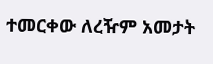ተመርቀው ለረዥም አመታት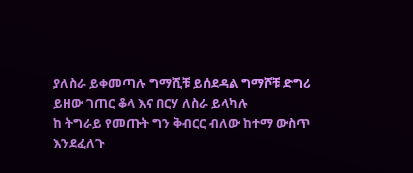ያለስራ ይቀመጣሉ ግማሺቹ ይሰደዳል ግማሾቹ ድግሪ ይዘው ገጠር ቆላ እና በርሃ ለስራ ይላካሉ
ከ ትግራይ የመጡት ግን ቅብርር ብለው ከተማ ውስጥ እንደፈለጉ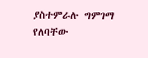ያስተምራሉ ግምገማ የለባቸው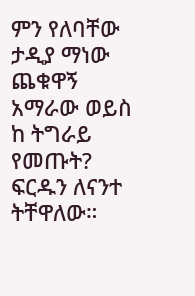ምን የለባቸው
ታዲያ ማነው ጨቁዋኝ አማራው ወይስ ከ ትግራይ የመጡት?
ፍርዱን ለናንተ ትቸዋለው።